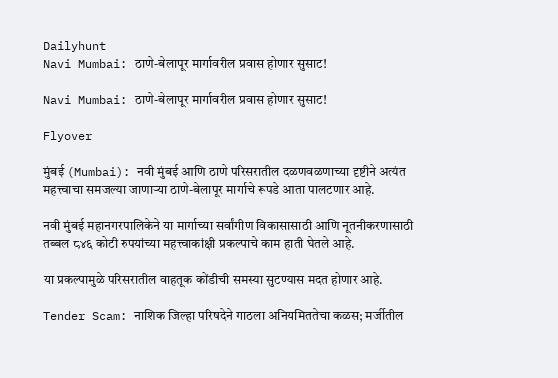Dailyhunt
Navi Mumbai: ठाणे-बेलापूर मार्गावरील प्रवास होणार सुसाट!

Navi Mumbai: ठाणे-बेलापूर मार्गावरील प्रवास होणार सुसाट!

Flyover

मुंबई (Mumbai): नवी मुंबई आणि ठाणे परिसरातील दळणवळणाच्या दृष्टीने अत्यंत महत्त्वाचा समजल्या जाणाऱ्या ठाणे-बेलापूर मार्गाचे रूपडे आता पालटणार आहे.

नवी मुंबई महानगरपालिकेने या मार्गाच्या सर्वांगीण विकासासाठी आणि नूतनीकरणासाठी तब्बल ८४६ कोटी रुपयांच्या महत्त्वाकांक्षी प्रकल्पाचे काम हाती घेतले आहे.

या प्रकल्पामुळे परिसरातील वाहतूक कोंडीची समस्या सुटण्यास मदत होणार आहे.

Tender Scam: नाशिक जिल्हा परिषदेने गाठला अनियमिततेचा कळस; मर्जीतील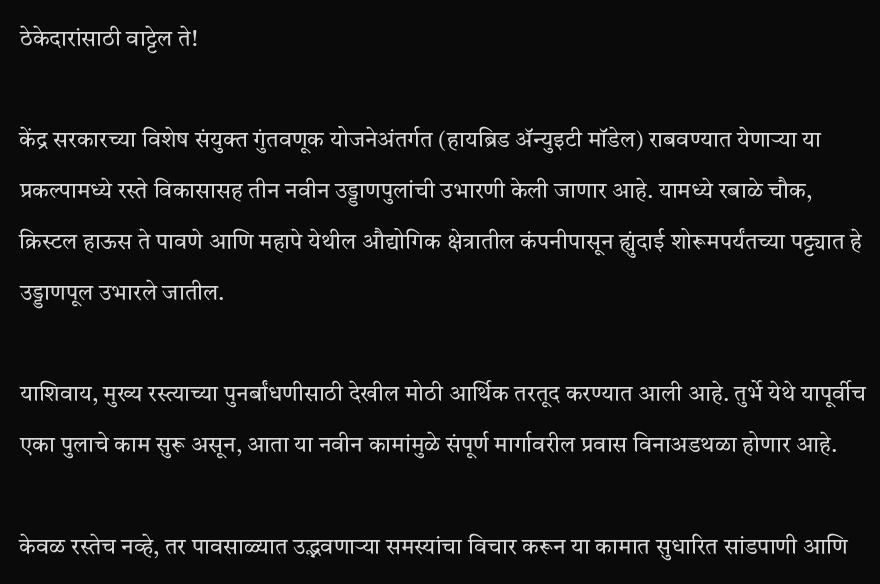ठेकेदारांसाठी वाट्टेल ते!

केंद्र सरकारच्या विशेष संयुक्त गुंतवणूक योजनेअंतर्गत (हायब्रिड ॲन्युइटी मॉडेल) राबवण्यात येणाऱ्या या प्रकल्पामध्ये रस्ते विकासासह तीन नवीन उड्डाणपुलांची उभारणी केली जाणार आहे. यामध्ये रबाळे चौक, क्रिस्टल हाऊस ते पावणे आणि महापे येथील औद्योगिक क्षेत्रातील कंपनीपासून ह्युंदाई शोरूमपर्यंतच्या पट्ट्यात हे उड्डाणपूल उभारले जातील.

याशिवाय, मुख्य रस्त्याच्या पुनर्बांधणीसाठी देखील मोठी आर्थिक तरतूद करण्यात आली आहे. तुर्भे येथे यापूर्वीच एका पुलाचे काम सुरू असून, आता या नवीन कामांमुळे संपूर्ण मार्गावरील प्रवास विनाअडथळा होणार आहे.

केवळ रस्तेच नव्हे, तर पावसाळ्यात उद्भवणाऱ्या समस्यांचा विचार करून या कामात सुधारित सांडपाणी आणि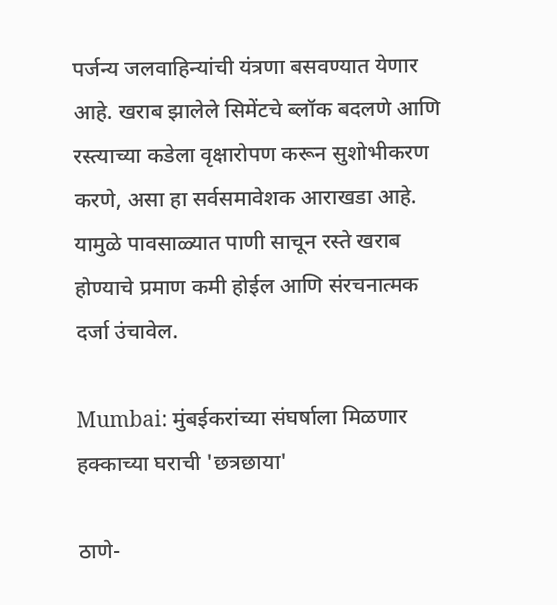पर्जन्य जलवाहिन्यांची यंत्रणा बसवण्यात येणार आहे. खराब झालेले सिमेंटचे ब्लॉक बदलणे आणि रस्त्याच्या कडेला वृक्षारोपण करून सुशोभीकरण करणे, असा हा सर्वसमावेशक आराखडा आहे. यामुळे पावसाळ्यात पाणी साचून रस्ते खराब होण्याचे प्रमाण कमी होईल आणि संरचनात्मक दर्जा उंचावेल.

Mumbai: मुंबईकरांच्या संघर्षाला मिळणार हक्काच्या घराची 'छत्रछाया'

ठाणे-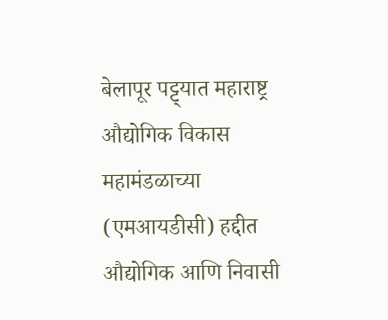बेलापूर पट्ट्यात महाराष्ट्र औद्योगिक विकास महामंडळाच्या (एमआयडीसी) हद्दीत औद्योगिक आणि निवासी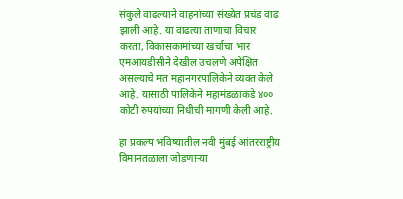संकुले वाढल्याने वाहनांच्या संख्येत प्रचंड वाढ झाली आहे. या वाढत्या ताणाचा विचार करता, विकासकामांच्या खर्चाचा भार एमआयडीसीने देखील उचलणे अपेक्षित असल्याचे मत महानगरपालिकेने व्यक्त केले आहे. यासाठी पालिकेने महामंडळाकडे ४०० कोटी रुपयांच्या निधीची मागणी केली आहे.

हा प्रकल्प भविष्यातील नवी मुंबई आंतरराष्ट्रीय विमानतळाला जोडणाऱ्या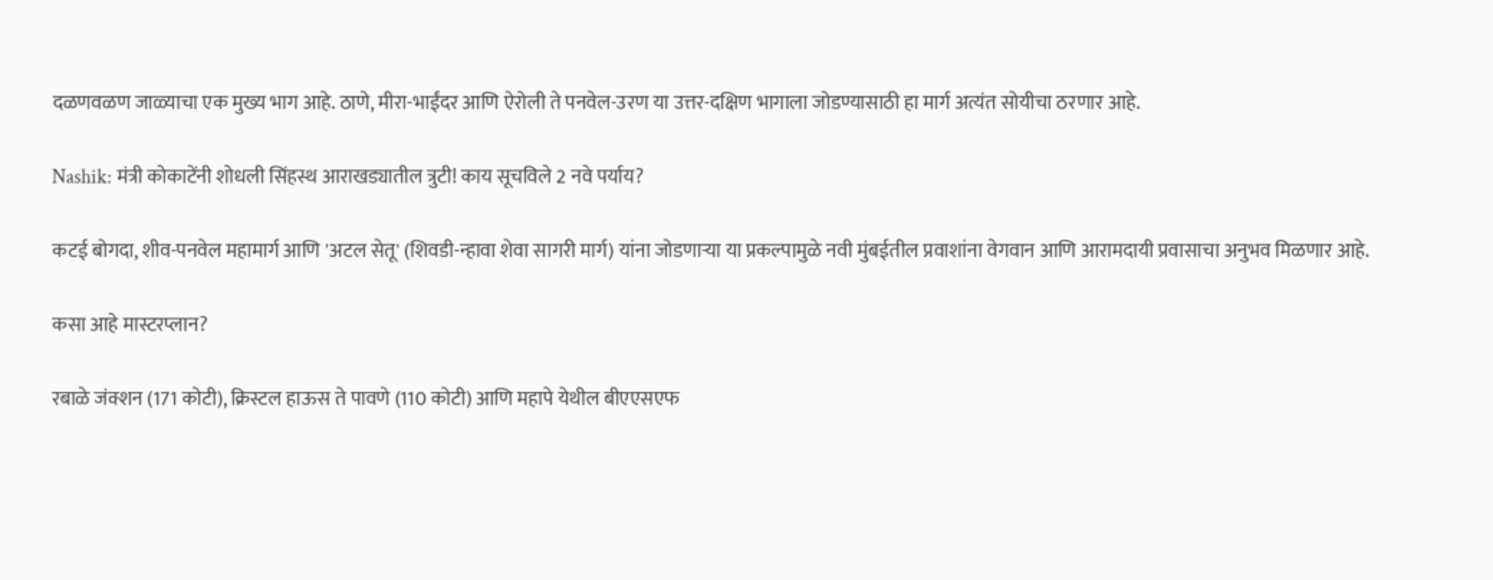दळणवळण जाळ्याचा एक मुख्य भाग आहे. ठाणे, मीरा-भाईंदर आणि ऐरोली ते पनवेल-उरण या उत्तर-दक्षिण भागाला जोडण्यासाठी हा मार्ग अत्यंत सोयीचा ठरणार आहे.

Nashik: मंत्री कोकाटेंनी शोधली सिंहस्थ आराखड्यातील त्रुटी! काय सूचविले 2 नवे पर्याय?

कटई बोगदा, शीव-पनवेल महामार्ग आणि 'अटल सेतू' (शिवडी-न्हावा शेवा सागरी मार्ग) यांना जोडणाऱ्या या प्रकल्पामुळे नवी मुंबईतील प्रवाशांना वेगवान आणि आरामदायी प्रवासाचा अनुभव मिळणार आहे.

कसा आहे मास्टरप्लान?

रबाळे जंक्शन (171 कोटी), क्रिस्टल हाऊस ते पावणे (110 कोटी) आणि महापे येथील बीएएसएफ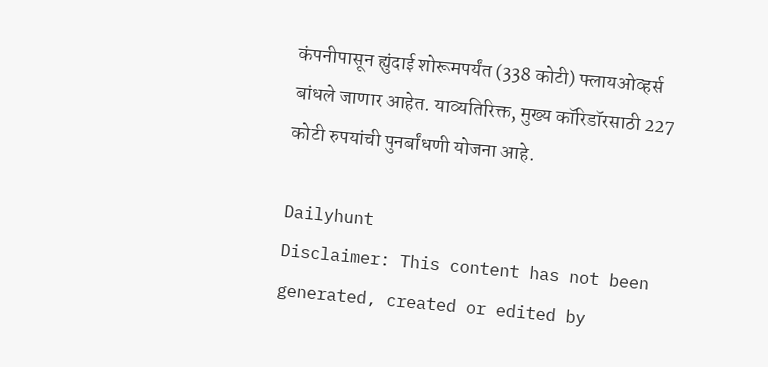कंपनीपासून ह्युंदाई शोरूमपर्यंत (338 कोटी) फ्लायओव्हर्स बांधले जाणार आहेत. याव्यतिरिक्त, मुख्य कॉरिडॉरसाठी 227 कोटी रुपयांची पुनर्बांधणी योजना आहे.

Dailyhunt
Disclaimer: This content has not been generated, created or edited by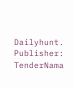Dailyhunt. Publisher: TenderNama